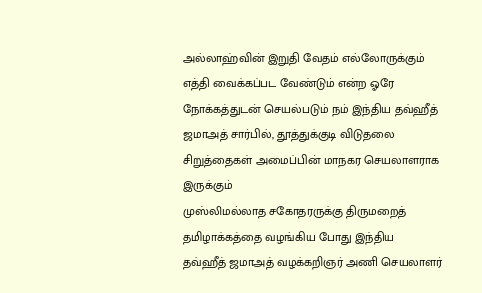அல்லாஹ்வின் இறுதி வேதம் எல்லோருக்கும் எத்தி வைக்கப்பட வேண்டும் என்ற ஓரே நோக்கத்துடன் செயல்படும் நம் இந்திய தவ்ஹீத் ஜமாஅத் சார்பில், தூத்துக்குடி விடுதலை சிறுத்தைகள் அமைப்பின் மாநகர செயலாளராக இருக்கும்
முஸ்லிமல்லாத சகோதரருக்கு திருமறைத் தமிழாக்கத்தை வழங்கிய போது இந்திய
தவ்ஹீத் ஜமாஅத் வழக்கறிஞர் அணி செயலாளர்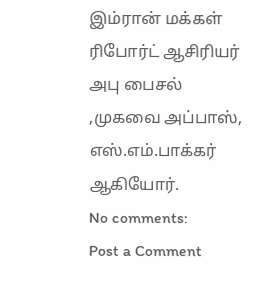இம்ரான் மக்கள் ரிபோர்ட் ஆசிரியர்
அபு பைசல் ,முகவை அப்பாஸ், எஸ்.எம்.பாக்கர் ஆகியோர்.
No comments:
Post a Comment